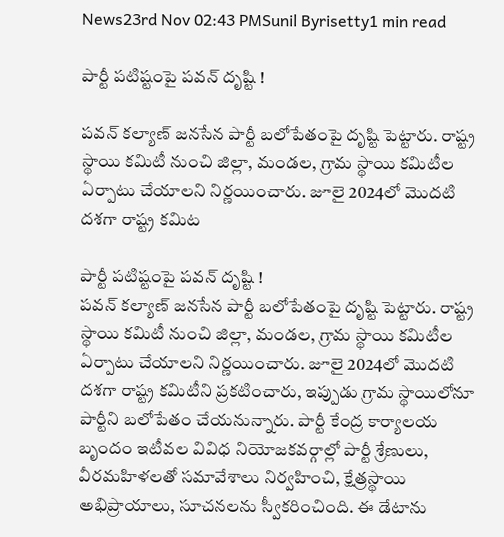News23rd Nov 02:43 PMSunil Byrisetty1 min read

పార్టీ పటిష్టంపై పవన్ దృష్టి !

పవన్‌ కల్యాణ్ జనసేన పార్టీ బలోపేతంపై దృష్టి పెట్టారు. రాష్ట్ర స్థాయి కమిటీ నుంచి జిల్లా, మండల, గ్రామ స్థాయి కమిటీల ఏర్పాటు చేయాలని నిర్ణయించారు. జూలై 2024లో మొదటి దశగా రాష్ట్ర కమిట

పార్టీ పటిష్టంపై పవన్ దృష్టి !
పవన్‌ కల్యాణ్ జనసేన పార్టీ బలోపేతంపై దృష్టి పెట్టారు. రాష్ట్ర స్థాయి కమిటీ నుంచి జిల్లా, మండల, గ్రామ స్థాయి కమిటీల ఏర్పాటు చేయాలని నిర్ణయించారు. జూలై 2024లో మొదటి దశగా రాష్ట్ర కమిటీని ప్రకటించారు, ఇప్పుడు గ్రామ స్థాయిలోనూ పార్టీని బలోపేతం చేయనున్నారు. పార్టీ కేంద్ర కార్యాలయ బృందం ఇటీవల వివిధ నియోజకవర్గాల్లో పార్టీ శ్రేణులు, వీరమహిళలతో సమావేశాలు నిర్వహించి, క్షేత్రస్థాయి అభిప్రాయాలు, సూచనలను స్వీకరించింది. ఈ డేటాను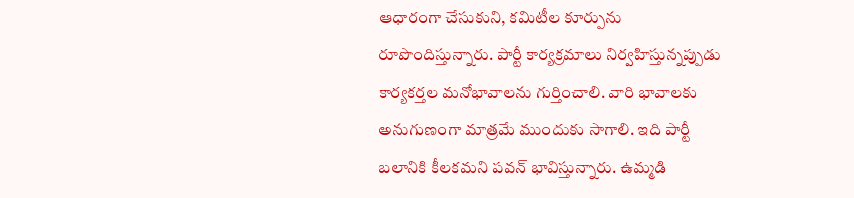ఆధారంగా చేసుకుని, కమిటీల కూర్పును రూపొందిస్తున్నారు. పార్టీ కార్యక్రమాలు నిర్వహిస్తున్నప్పుడు కార్యకర్తల మనోభావాలను గుర్తించాలి. వారి భావాలకు అనుగుణంగా మాత్రమే ముందుకు సాగాలి. ఇది పార్టీ బలానికి కీలకమని పవన్ భావిస్తున్నారు. ఉమ్మడి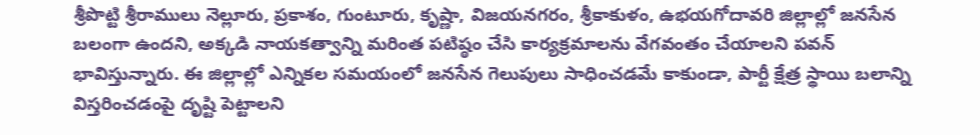శ్రీపొట్టి శ్రీరాములు నెల్లూరు, ప్రకాశం, గుంటూరు, కృష్ణా, విజయనగరం, శ్రీకాకుళం, ఉభయగోదావరి జిల్లాల్లో జనసేన బలంగా ఉందని, అక్కడి నాయకత్వాన్ని మరింత పటిష్ఠం చేసి కార్యక్రమాలను వేగవంతం చేయాలని పవన్ భావిస్తున్నారు. ఈ జిల్లాల్లో ఎన్నికల సమయంలో జనసేన గెలుపులు సాధించడమే కాకుండా, పార్టీ క్షేత్ర స్థాయి బలాన్ని విస్తరించడంపై దృష్టి పెట్టాలని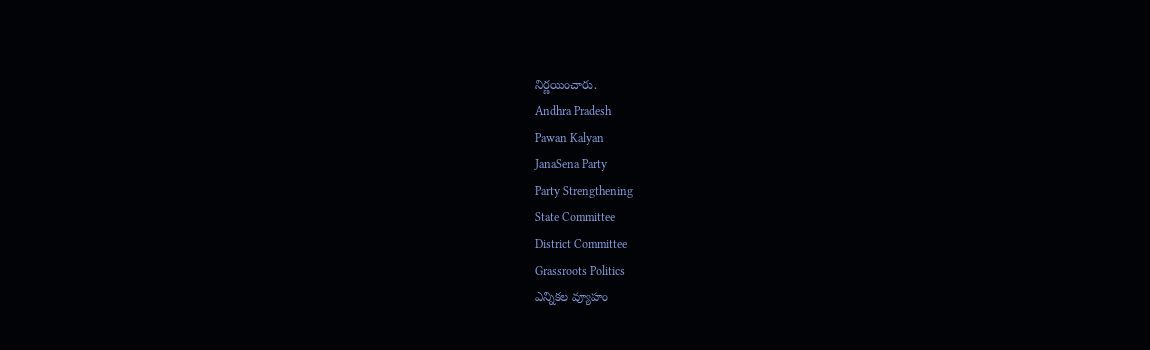నిర్ణయించారు.
Andhra Pradesh
Pawan Kalyan
JanaSena Party
Party Strengthening
State Committee
District Committee
Grassroots Politics
ఎన్నికల వ్యూహం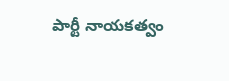పార్టీ నాయకత్వం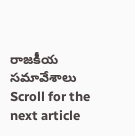రాజకీయ సమావేశాలు
Scroll for the next article